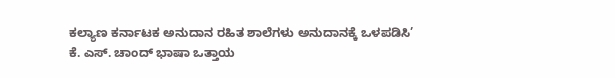ಕಲ್ಯಾಣ ಕರ್ನಾಟಕ ಅನುದಾನ ರಹಿತ ಶಾಲೆಗಳು ಅನುದಾನಕ್ಕೆ ಒಳಪಡಿಸಿ’ ಕೆ. ಎಸ್‌. ಚಾಂದ್ ಭಾಷಾ ಒತ್ತಾಯ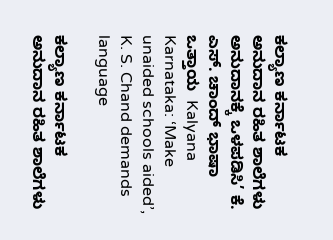ಕಲ್ಯಾಣ ಕರ್ನಾಟಕ ಅನುದಾನ ರಹಿತ ಶಾಲೆಗಳು ಅನುದಾನಕ್ಕೆ ಒಳಪಡಿಸಿ’ ಕೆ. ಎಸ್‌. ಚಾಂದ್ ಭಾಷಾ ಒತ್ತಾಯ  Kalyana Karnataka: ‘Make unaided schools aided’, K. S. Chand demands language

ಕಲ್ಯಾಣ ಕರ್ನಾಟಕ ಅನುದಾನ ರಹಿತ ಶಾಲೆಗಳು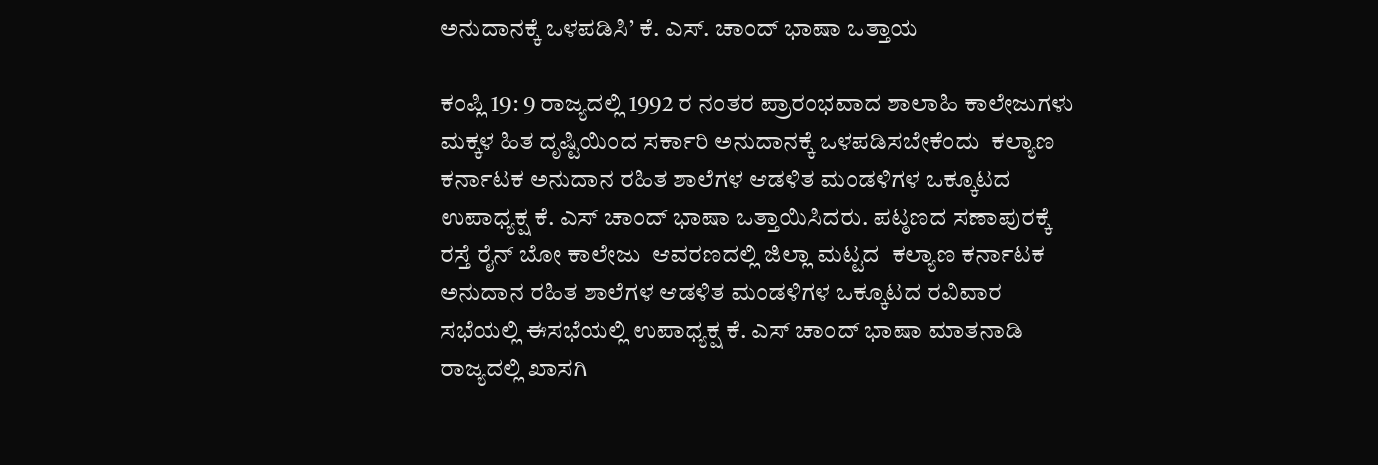ಅನುದಾನಕ್ಕೆ ಒಳಪಡಿಸಿ’ ಕೆ. ಎಸ್‌. ಚಾಂದ್ ಭಾಷಾ ಒತ್ತಾಯ

ಕಂಪ್ಲಿ 19: 9 ರಾಜ್ಯದಲ್ಲಿ 1992 ರ ನಂತರ ಪ್ರಾರಂಭವಾದ ಶಾಲಾಹಿ ಕಾಲೇಜುಗಳು ಮಕ್ಕಳ ಹಿತ ದೃಷ್ಟಿಯಿಂದ ಸರ್ಕಾರಿ ಅನುದಾನಕ್ಕೆ ಒಳಪಡಿಸಬೇಕೆಂದು  ಕಲ್ಯಾಣ ಕರ್ನಾಟಕ ಅನುದಾನ ರಹಿತ ಶಾಲೆಗಳ ಆಡಳಿತ ಮಂಡಳಿಗಳ ಒಕ್ಕೂಟದ  ಉಪಾಧ್ಯಕ್ಷ ಕೆ. ಎಸ್ ಚಾಂದ್ ಭಾಷಾ ಒತ್ತಾಯಿಸಿದರು. ಪಟ್ಠಣದ ಸಣಾಪುರಕ್ಕೆ ರಸ್ತೆ ರೈನ್ ಬೋ ಕಾಲೇಜು  ಆವರಣದಲ್ಲಿ ಜಿಲ್ಲಾ ಮಟ್ಟದ  ಕಲ್ಯಾಣ ಕರ್ನಾಟಕ ಅನುದಾನ ರಹಿತ ಶಾಲೆಗಳ ಆಡಳಿತ ಮಂಡಳಿಗಳ ಒಕ್ಕೂಟದ ರವಿವಾರ ಸಭೆಯಲ್ಲಿ ಈಸಭೆಯಲ್ಲಿ ಉಪಾಧ್ಯಕ್ಷ ಕೆ. ಎಸ್ ಚಾಂದ್ ಭಾಷಾ ಮಾತನಾಡಿ ರಾಜ್ಯದಲ್ಲಿ ಖಾಸಗಿ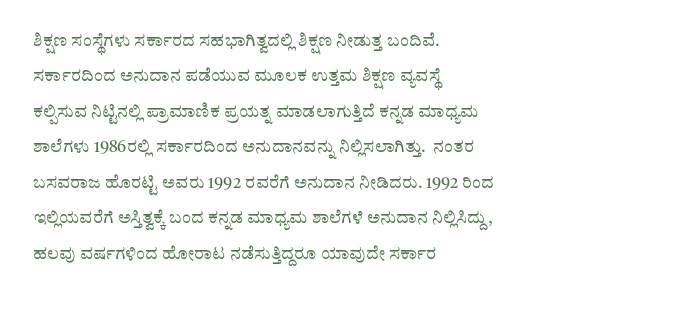ಶಿಕ್ಷಣ ಸಂಸ್ಥೆಗಳು ಸರ್ಕಾರದ ಸಹಭಾಗಿತ್ವದಲ್ಲಿ ಶಿಕ್ಷಣ ನೀಡುತ್ತ ಬಂದಿವೆ. ಸರ್ಕಾರದಿಂದ ಅನುದಾನ ಪಡೆಯುವ ಮೂಲಕ ಉತ್ತಮ ಶಿಕ್ಷಣ ವ್ಯವಸ್ಥೆ ಕಲ್ಪಿಸುವ ನಿಟ್ಟಿನಲ್ಲಿ ಪ್ರಾಮಾಣಿಕ ಪ್ರಯತ್ನ ಮಾಡಲಾಗುತ್ತಿದೆ ಕನ್ನಡ ಮಾಧ್ಯಮ ಶಾಲೆಗಳು 1986ರಲ್ಲಿ ಸರ್ಕಾರದಿಂದ ಅನುದಾನವನ್ನು ನಿಲ್ಲಿಸಲಾಗಿತ್ತು.  ನಂತರ ಬಸವರಾಜ ಹೊರಟ್ಟಿ ಅವರು 1992 ರವರೆಗೆ ಅನುದಾನ ನೀಡಿದರು. 1992 ರಿಂದ ಇಲ್ಲಿಯವರೆಗೆ ಅಸ್ತಿತ್ವಕ್ಕೆ ಬಂದ ಕನ್ನಡ ಮಾಧ್ಯಮ ಶಾಲೆಗಳೆ ಅನುದಾನ ನಿಲ್ಲಿಸಿದ್ದು, ಹಲವು ವರ್ಷಗಳಿಂದ ಹೋರಾಟ ನಡೆಸುತ್ತಿದ್ದರೂ ಯಾವುದೇ ಸರ್ಕಾರ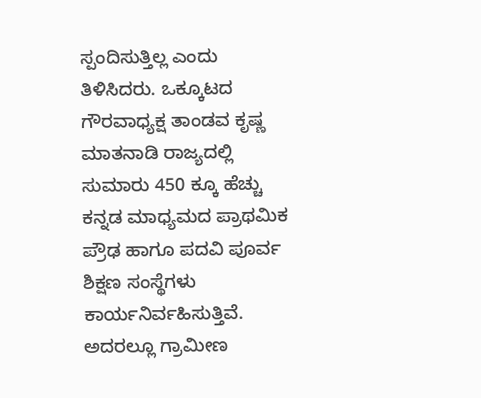ಸ್ಪಂದಿಸುತ್ತಿಲ್ಲ ಎಂದು ತಿಳಿಸಿದರು. ಒಕ್ಕೂಟದ ಗೌರವಾಧ್ಯಕ್ಷ ತಾಂಡವ ಕೃಷ್ಣ ಮಾತನಾಡಿ ರಾಜ್ಯದಲ್ಲಿ ಸುಮಾರು 450 ಕ್ಕೂ ಹೆಚ್ಚು ಕನ್ನಡ ಮಾಧ್ಯಮದ ಪ್ರಾಥಮಿಕ ಪ್ರೌಢ ಹಾಗೂ ಪದವಿ ಪೂರ್ವ ಶಿಕ್ಷಣ ಸಂಸ್ಥೆಗಳು ಕಾರ್ಯನಿರ್ವಹಿಸುತ್ತಿವೆ. ಅದರಲ್ಲೂ ಗ್ರಾಮೀಣ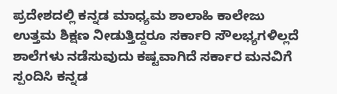ಪ್ರದೇಶದಲ್ಲಿ ಕನ್ನಡ ಮಾಧ್ಯಮ ಶಾಲಾಹಿ ಕಾಲೇಜು ಉತ್ತಮ ಶಿಕ್ಷಣ ನೀಡುತ್ತಿದ್ದರೂ ಸರ್ಕಾರಿ ಸೌಲಭ್ಯಗಳಿಲ್ಲದೆ ಶಾಲೆಗಳು ನಡೆಸುವುದು ಕಷ್ಟವಾಗಿದೆ ಸರ್ಕಾರ ಮನವಿಗೆ ಸ್ಪಂದಿಸಿ ಕನ್ನಡ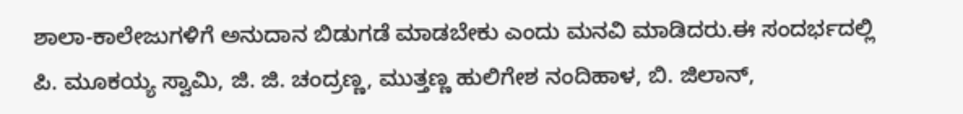ಶಾಲಾ-ಕಾಲೇಜುಗಳಿಗೆ ಅನುದಾನ ಬಿಡುಗಡೆ ಮಾಡಬೇಕು ಎಂದು ಮನವಿ ಮಾಡಿದರು.ಈ ಸಂದರ್ಭದಲ್ಲಿ ಪಿ. ಮೂಕಯ್ಯ ಸ್ವಾಮಿ, ಜಿ. ಜಿ. ಚಂದ್ರಣ್ಣ, ಮುತ್ತಣ್ಣ ಹುಲಿಗೇಶ ನಂದಿಹಾಳ, ಬಿ. ಜಿಲಾನ್,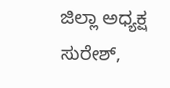ಜಿಲ್ಲಾ ಅಧ್ಯಕ್ಷ ಸುರೇಶ್,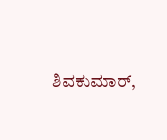ಶಿವಕುಮಾರ್,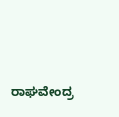ರಾಘವೇಂದ್ರ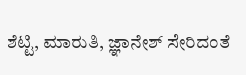ಶೆಟ್ಟಿ, ಮಾರುತಿ, ಜ್ಞಾನೇಶ್ ಸೇರಿದಂತೆ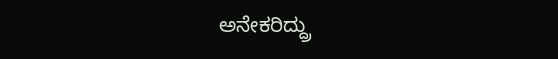ಅನೇಕರಿದ್ದ್ರು